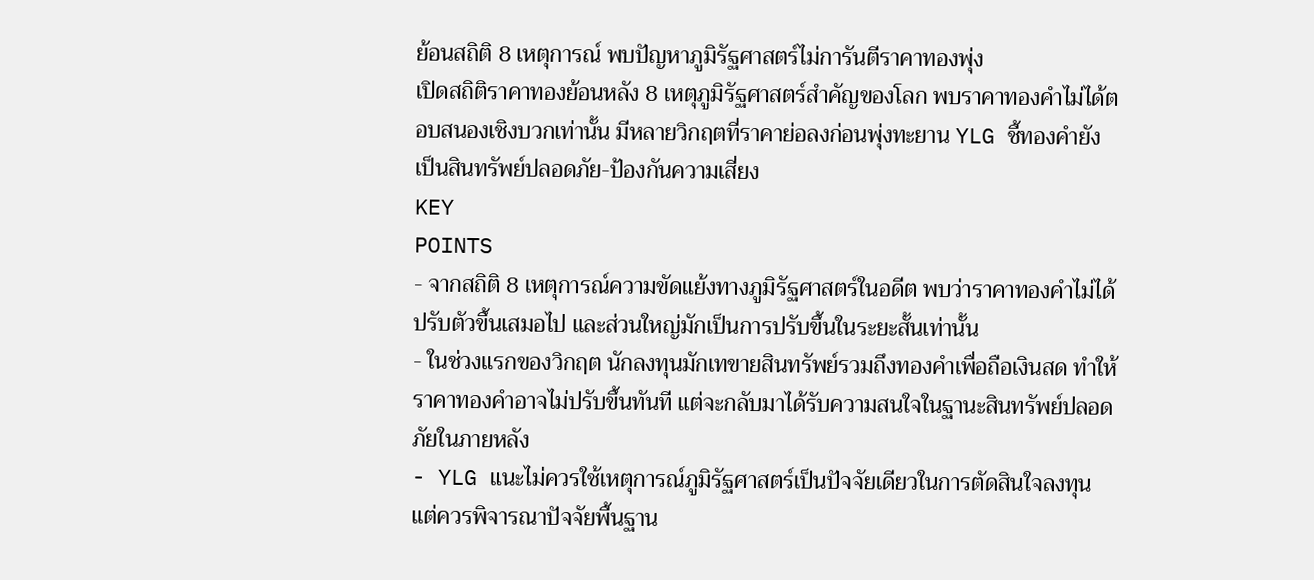ย้อนสถิติ 8 เหตุการณ์ พบปัญหาภูมิรัฐศาสตร์ไม่การันตีราคาทองพุ่ง
เปิดสถิติราคาทองย้อนหลัง 8 เหตุภูมิรัฐศาสตร์สำคัญของโลก พบราคาทองคำไม่ได้ตอบสนองเชิงบวกเท่านั้น มีหลายวิกฤตที่ราคาย่อลงก่อนพุ่งทะยาน YLG ชี้ทองคำยังเป็นสินทรัพย์ปลอดภัย-ป้องกันความเสี่ยง
KEY
POINTS
- จากสถิติ 8 เหตุการณ์ความขัดแย้งทางภูมิรัฐศาสตร์ในอดีต พบว่าราคาทองคำไม่ได้ปรับตัวขึ้นเสมอไป และส่วนใหญ่มักเป็นการปรับขึ้นในระยะสั้นเท่านั้น
- ในช่วงแรกของวิกฤต นักลงทุนมักเทขายสินทรัพย์รวมถึงทองคำเพื่อถือเงินสด ทำให้ราคาทองคำอาจไม่ปรับขึ้นทันที แต่จะกลับมาได้รับความสนใจในฐานะสินทรัพย์ปลอดภัยในภายหลัง
- YLG แนะไม่ควรใช้เหตุการณ์ภูมิรัฐศาสตร์เป็นปัจจัยเดียวในการตัดสินใจลงทุน แต่ควรพิจารณาปัจจัยพื้นฐาน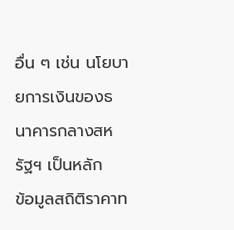อื่น ๆ เช่น นโยบายการเงินของธนาคารกลางสหรัฐฯ เป็นหลัก
ข้อมูลสถิติราคาท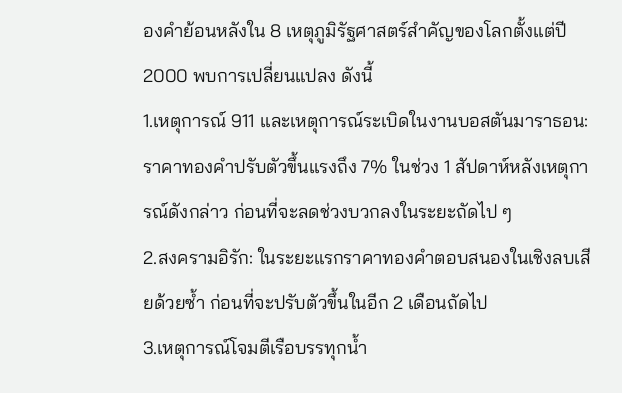องคำย้อนหลังใน 8 เหตุภูมิรัฐศาสตร์สำคัญของโลกตั้งแต่ปี 2000 พบการเปลี่ยนแปลง ดังนี้
1.เหตุการณ์ 911 และเหตุการณ์ระเบิดในงานบอสตันมาราธอน: ราคาทองคำปรับตัวขึ้นแรงถึง 7% ในช่วง 1 สัปดาห์หลังเหตุการณ์ดังกล่าว ก่อนที่จะลดช่วงบวกลงในระยะถัดไป ๆ
2.สงครามอิรัก: ในระยะแรกราคาทองคำตอบสนองในเชิงลบเสียด้วยซ้ำ ก่อนที่จะปรับตัวขึ้นในอีก 2 เดือนถัดไป
3.เหตุการณ์โจมตีเรือบรรทุกน้ำ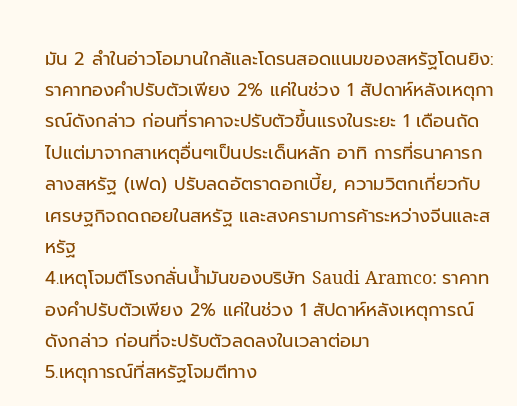มัน 2 ลำในอ่าวโอมานใกล้และโดรนสอดแนมของสหรัฐโดนยิง: ราคาทองคำปรับตัวเพียง 2% แค่ในช่วง 1 สัปดาห์หลังเหตุการณ์ดังกล่าว ก่อนที่ราคาจะปรับตัวขึ้นแรงในระยะ 1 เดือนถัดไปแต่มาจากสาเหตุอื่นๆเป็นประเด็นหลัก อาทิ การที่ธนาคารกลางสหรัฐ (เฟด) ปรับลดอัตราดอกเบี้ย, ความวิตกเกี่ยวกับเศรษฐกิจถดถอยในสหรัฐ และสงครามการค้าระหว่างจีนและสหรัฐ
4.เหตุโจมตีโรงกลั่นน้ำมันของบริษัท Saudi Aramco: ราคาทองคำปรับตัวเพียง 2% แค่ในช่วง 1 สัปดาห์หลังเหตุการณ์ดังกล่าว ก่อนที่จะปรับตัวลดลงในเวลาต่อมา
5.เหตุการณ์ที่สหรัฐโจมตีทาง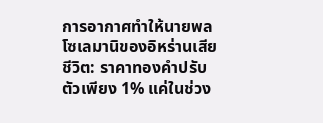การอากาศทำให้นายพลโซเลมานิของอิหร่านเสียชีวิต: ราคาทองคำปรับตัวเพียง 1% แค่ในช่วง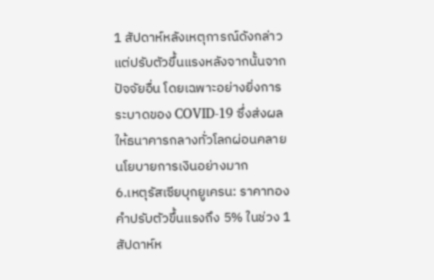1 สัปดาห์หลังเหตุการณ์ดังกล่าว แต่ปรับตัวขึ้นแรงหลังจากนั้นจากปัจจัยอื่น โดยเฉพาะอย่างยิ่งการระบาดของ COVID-19 ซึ่งส่งผลให้ธนาคารกลางทั่วโลกผ่อนคลายนโยบายการเงินอย่างมาก
6.เหตุรัสเซียบุกยูเครน: ราคาทองคำปรับตัวขึ้นแรงถึง 5% ในช่วง 1 สัปดาห์ห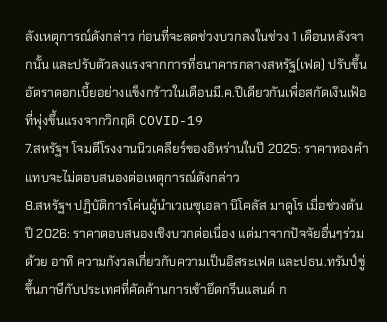ลังเหตุการณ์ดังกล่าว ก่อนที่จะลดช่วงบวกลงในช่วง 1 เดือนหลังจากนั้น และปรับตัวลงแรงจากการที่ธนาคารกลางสหรัฐ(เฟด) ปรับขึ้นอัตราดอกเบี้ยอย่างแข็งกร้าวในเดือนมี.ค.ปีเดียวกันเพื่อสกัดเงินเฟ้อที่พุ่งขึ้นแรงจากวิกฤติ COVID-19
7.สหรัฐฯ โจมตีโรงงานนิวเคลียร์ของอิหร่านในปี 2025: ราคาทองคำแทบจะไม่ตอบสนองต่อเหตุการณ์ดังกล่าว
8.สหรัฐฯ ปฏิบัติการโค่นผู้นำเวเนซุเอลา นิโคลัส มาดูโร เมื่อช่วงต้นปี 2026: ราคาตอบสนองเชิงบวกต่อเนื่อง แต่มาจากปัจจัยอื่นๆร่วมด้วย อาทิ ความกังวลเกี่ยวกับความเป็นอิสระเฟด และปธน.ทรัมป์ขู่ขึ้นภาษีกับประเทศที่คัดค้านการเข้ายึดกรีนแลนด์ ก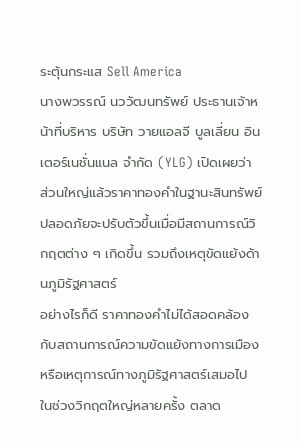ระตุ้นกระแส Sell America
นางพวรรณ์ นววัฒนทรัพย์ ประธานเจ้าหน้าที่บริหาร บริษัท วายแอลจี บูลเลี่ยน อินเตอร์เนชั่นแนล จำกัด (YLG) เปิดเผยว่า ส่วนใหญ่แล้วราคาทองคำในฐานะสินทรัพย์ปลอดภัยจะปรับตัวขึ้นเมื่อมีสถานการณ์วิกฤตต่าง ๆ เกิดขึ้น รวมถึงเหตุขัดแย้งด้านภูมิรัฐศาสตร์
อย่างไรก็ดี ราคาทองคำไม่ได้สอดคล้องกับสถานการณ์ความขัดแย้งทางการเมืองหรือเหตุการณ์ทางภูมิรัฐศาสตร์เสมอไป ในช่วงวิกฤตใหญ่หลายครั้ง ตลาด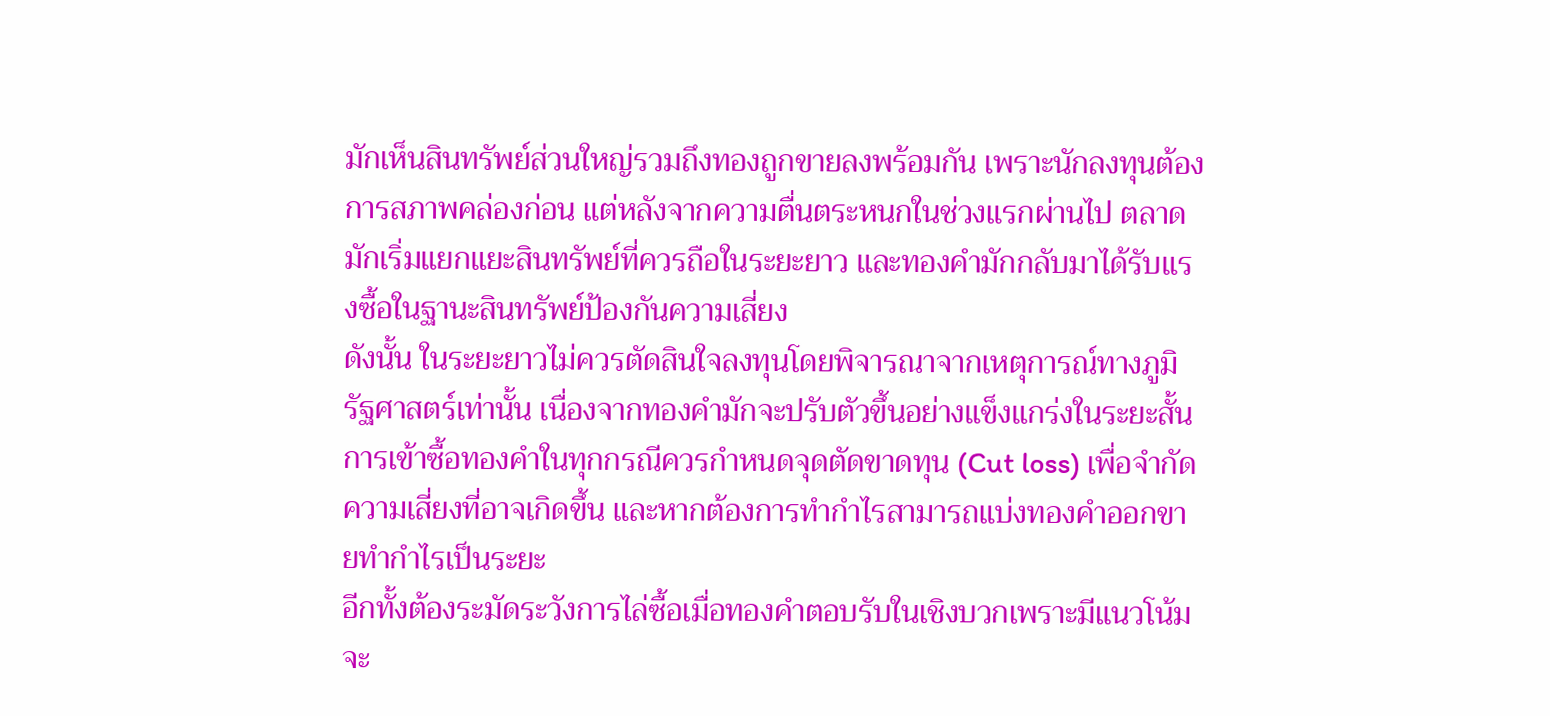มักเห็นสินทรัพย์ส่วนใหญ่รวมถึงทองถูกขายลงพร้อมกัน เพราะนักลงทุนต้องการสภาพคล่องก่อน แต่หลังจากความตื่นตระหนกในช่วงแรกผ่านไป ตลาดมักเริ่มแยกแยะสินทรัพย์ที่ควรถือในระยะยาว และทองคำมักกลับมาได้รับแรงซื้อในฐานะสินทรัพย์ป้องกันความเสี่ยง
ดังนั้น ในระยะยาวไม่ควรตัดสินใจลงทุนโดยพิจารณาจากเหตุการณ์ทางภูมิรัฐศาสตร์เท่านั้น เนื่องจากทองคำมักจะปรับตัวขึ้นอย่างแข็งแกร่งในระยะสั้น การเข้าซื้อทองคำในทุกกรณีควรกำหนดจุดตัดขาดทุน (Cut loss) เพื่อจำกัดความเสี่ยงที่อาจเกิดขึ้น และหากต้องการทำกำไรสามารถแบ่งทองคำออกขายทำกำไรเป็นระยะ
อีกทั้งต้องระมัดระวังการไล่ซื้อเมื่อทองคำตอบรับในเชิงบวกเพราะมีแนวโน้มจะ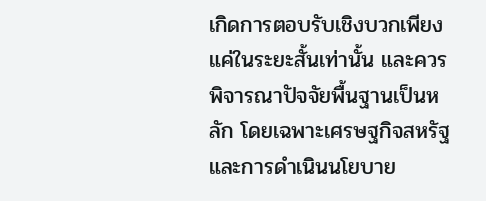เกิดการตอบรับเชิงบวกเพียงแค่ในระยะสั้นเท่านั้น และควรพิจารณาปัจจัยพื้นฐานเป็นหลัก โดยเฉพาะเศรษฐกิจสหรัฐและการดำเนินนโยบาย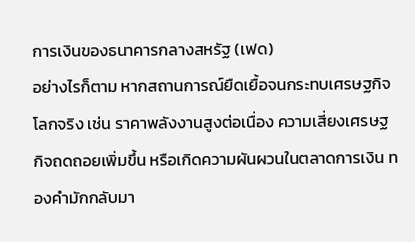การเงินของธนาคารกลางสหรัฐ (เฟด)
อย่างไรก็ตาม หากสถานการณ์ยืดเยื้อจนกระทบเศรษฐกิจโลกจริง เช่น ราคาพลังงานสูงต่อเนื่อง ความเสี่ยงเศรษฐกิจถดถอยเพิ่มขึ้น หรือเกิดความผันผวนในตลาดการเงิน ทองคำมักกลับมา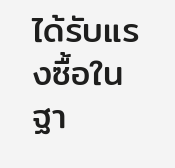ได้รับแรงซื้อในฐา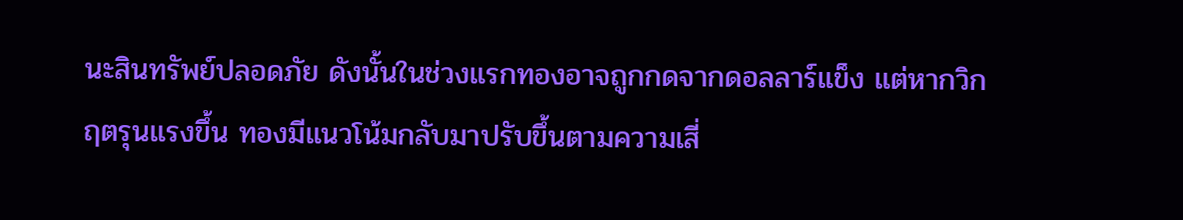นะสินทรัพย์ปลอดภัย ดังนั้นในช่วงแรกทองอาจถูกกดจากดอลลาร์แข็ง แต่หากวิกฤตรุนแรงขึ้น ทองมีแนวโน้มกลับมาปรับขึ้นตามความเสี่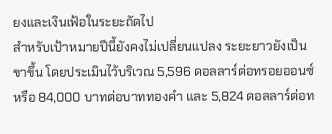ยงและเงินเฟ้อในระยะถัดไป
สำหรับเป้าหมายปีนี้ยังคงไม่เปลี่ยนแปลง ระยะยาวยังเป็นขาขึ้น โดยประเมินไว้บริเวณ 5,596 ดอลลาร์ต่อทรอยออนซ์ หรือ 84,000 บาทต่อบาททองคำ และ 5,824 ดอลลาร์ต่อท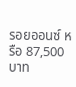รอยออนซ์ หรือ 87,500 บาท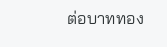ต่อบาททอง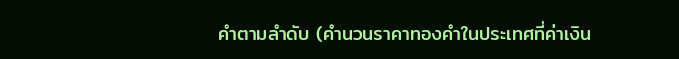คำตามลำดับ (คำนวนราคาทองคำในประเทศที่ค่าเงิน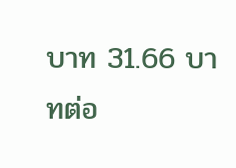บาท 31.66 บาทต่อ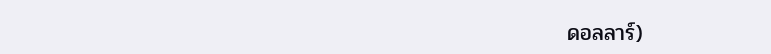ดอลลาร์)